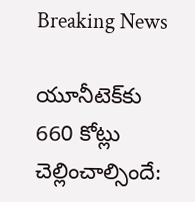Breaking News

యూనీటెక్‌కు 660 కోట్లు చెల్లించాల్సిందే: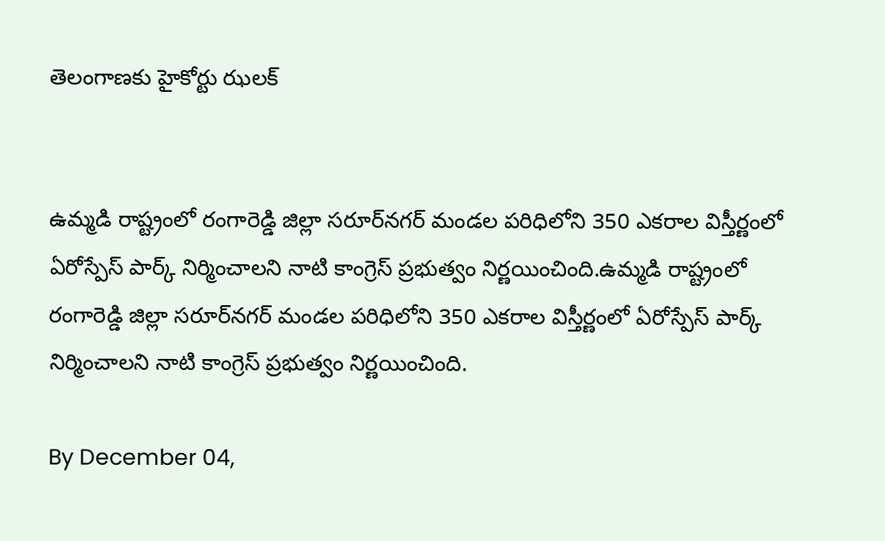తెలంగాణకు హైకోర్టు ఝలక్


ఉమ్మడి రాష్ట్రంలో రంగారెడ్డి జిల్లా సరూర్‌నగర్‌ మండల పరిధిలోని 350 ఎకరాల విస్తీర్ణంలో ఏరోస్పేస్‌ పార్క్‌ నిర్మించాలని నాటి కాంగ్రెస్ ప్రభుత్వం నిర్ణయించింది.ఉమ్మడి రాష్ట్రంలో రంగారెడ్డి జిల్లా సరూర్‌నగర్‌ మండల పరిధిలోని 350 ఎకరాల విస్తీర్ణంలో ఏరోస్పేస్‌ పార్క్‌ నిర్మించాలని నాటి కాంగ్రెస్ ప్రభుత్వం నిర్ణయించింది.

By December 04,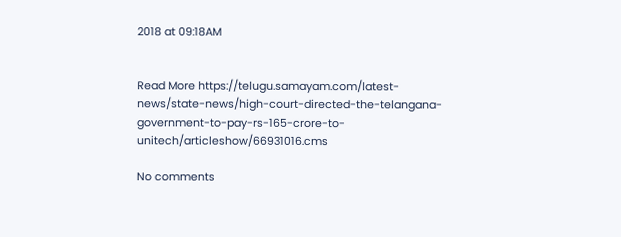2018 at 09:18AM


Read More https://telugu.samayam.com/latest-news/state-news/high-court-directed-the-telangana-government-to-pay-rs-165-crore-to-unitech/articleshow/66931016.cms

No comments